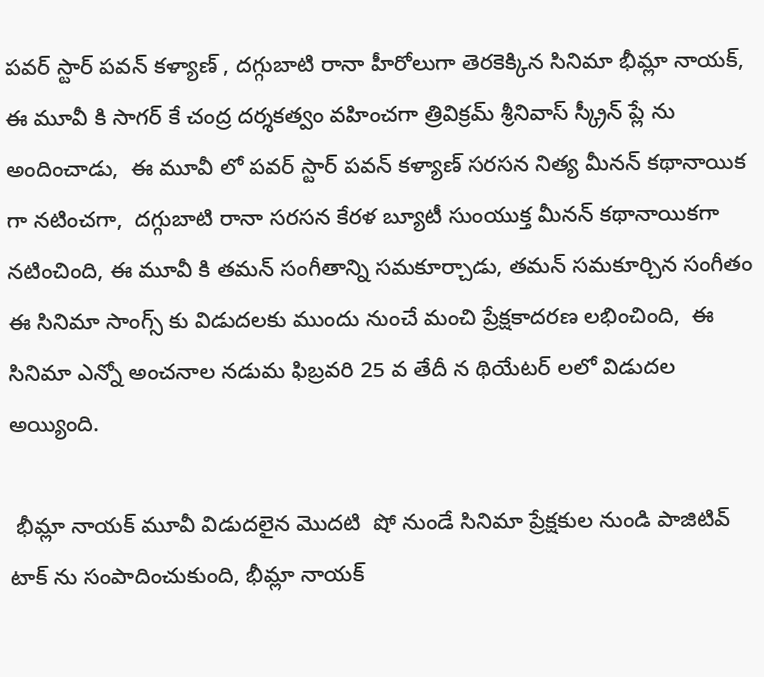పవర్ స్టార్ పవన్ కళ్యాణ్ , దగ్గుబాటి రానా హీరోలుగా తెరకెక్కిన సినిమా భీమ్లా నాయక్,  ఈ మూవీ కి సాగర్ కే చంద్ర దర్శకత్వం వహించగా త్రివిక్రమ్ శ్రీనివాస్ స్క్రీన్ ప్లే ను అందించాడు,  ఈ మూవీ లో పవర్ స్టార్ పవన్ కళ్యాణ్ సరసన నిత్య మీనన్ కథానాయిక గా నటించగా,  దగ్గుబాటి రానా సరసన కేరళ బ్యూటీ సుంయుక్త మీనన్ కథానాయికగా నటించింది, ఈ మూవీ కి తమన్ సంగీతాన్ని సమకూర్చాడు, తమన్ సమకూర్చిన సంగీతం ఈ సినిమా సాంగ్స్ కు విడుదలకు ముందు నుంచే మంచి ప్రేక్షకాదరణ లభించింది,  ఈ సినిమా ఎన్నో అంచనాల నడుమ ఫిబ్రవరి 25 వ తేదీ న థియేటర్ లలో విడుదల అయ్యింది.

 భీమ్లా నాయక్ మూవీ విడుదలైన మొదటి  షో నుండే సినిమా ప్రేక్షకుల నుండి పాజిటివ్ టాక్ ను సంపాదించుకుంది, భీమ్లా నాయక్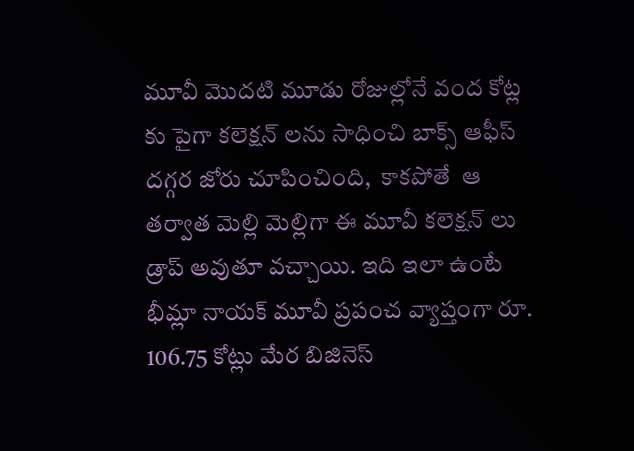మూవీ మొదటి మూడు రోజుల్లోనే వంద కోట్ల కు పైగా కలెక్షన్ లను సాధించి బాక్స్ ఆఫీస్ దగ్గర జోరు చూపించింది,  కాకపోతే  ఆ తర్వాత మెల్లి మెల్లిగా ఈ మూవీ కలెక్షన్ లు డ్రాప్ అవుతూ వచ్చాయి. ఇది ఇలా ఉంటే భీమ్లా నాయక్ మూవీ ప్రపంచ వ్యాప్తంగా రూ. 106.75 కోట్లు మేర బిజినెస్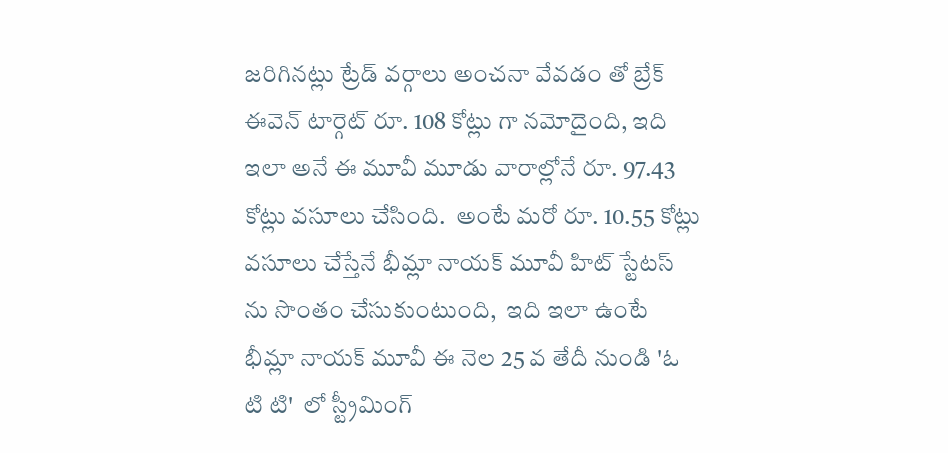జరిగినట్లు ట్రేడ్ వర్గాలు అంచనా వేవడం తో బ్రేక్ ఈవెన్ టార్గెట్ రూ. 108 కోట్లు గా నమోదైంది, ఇది ఇలా అనే ఈ మూవీ మూడు వారాల్లోనే రూ. 97.43 కోట్లు వసూలు చేసింది.  అంటే మరో రూ. 10.55 కోట్లు వసూలు చేస్తేనే భీమ్లా నాయక్ మూవీ హిట్ స్టేటస్‌ ను సొంతం చేసుకుంటుంది,  ఇది ఇలా ఉంటే భీమ్లా నాయక్ మూవీ ఈ నెల 25 వ తేదీ నుండి 'ఓ టి టి'  లో స్ట్రీమింగ్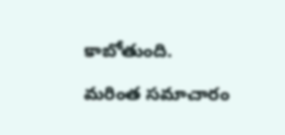కాబోతుంది.

మరింత సమాచారం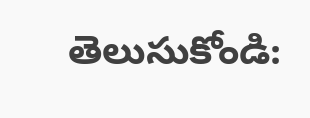తెలుసుకోండి: